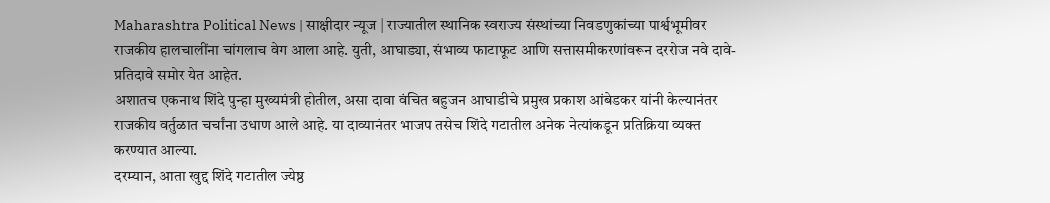Maharashtra Political News | साक्षीदार न्यूज | राज्यातील स्थानिक स्वराज्य संस्थांच्या निवडणुकांच्या पार्श्वभूमीवर राजकीय हालचालींना चांगलाच वेग आला आहे. युती, आघाड्या, संभाव्य फाटाफूट आणि सत्तासमीकरणांवरून दररोज नवे दावे-प्रतिदावे समोर येत आहेत.
अशातच एकनाथ शिंदे पुन्हा मुख्यमंत्री होतील, असा दावा वंचित बहुजन आघाडीचे प्रमुख प्रकाश आंबेडकर यांनी केल्यानंतर राजकीय वर्तुळात चर्चांना उधाण आले आहे. या दाव्यानंतर भाजप तसेच शिंदे गटातील अनेक नेत्यांकडून प्रतिक्रिया व्यक्त करण्यात आल्या.
दरम्यान, आता खुद्द शिंदे गटातील ज्येष्ठ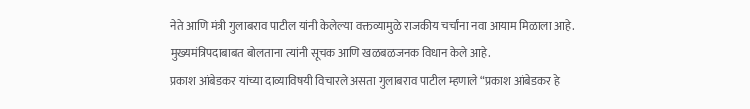नेते आणि मंत्री गुलाबराव पाटील यांनी केलेल्या वक्तव्यामुळे राजकीय चर्चांना नवा आयाम मिळाला आहे. मुख्यमंत्रिपदाबाबत बोलताना त्यांनी सूचक आणि खळबळजनक विधान केले आहे.
प्रकाश आंबेडकर यांच्या दाव्याविषयी विचारले असता गुलाबराव पाटील म्हणाले “प्रकाश आंबेडकर हे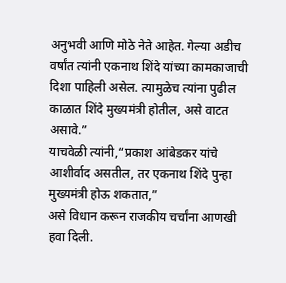अनुभवी आणि मोठे नेते आहेत. गेल्या अडीच वर्षांत त्यांनी एकनाथ शिंदे यांच्या कामकाजाची दिशा पाहिली असेल. त्यामुळेच त्यांना पुढील काळात शिंदे मुख्यमंत्री होतील, असे वाटत असावे.”
याचवेळी त्यांनी,“प्रकाश आंबेडकर यांचे आशीर्वाद असतील, तर एकनाथ शिंदे पुन्हा मुख्यमंत्री होऊ शकतात,”
असे विधान करून राजकीय चर्चांना आणखी हवा दिली.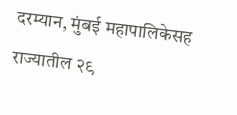दरम्यान, मुंबई महापालिकेसह राज्यातील २९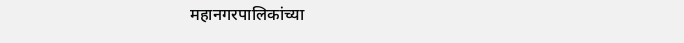महानगरपालिकांच्या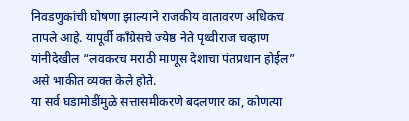निवडणुकांची घोषणा झाल्याने राजकीय वातावरण अधिकच तापले आहे. यापूर्वी काँग्रेसचे ज्येष्ठ नेते पृथ्वीराज चव्हाण यांनीदेखील “लवकरच मराठी माणूस देशाचा पंतप्रधान होईल” असे भाकीत व्यक्त केले होते.
या सर्व घडामोडींमुळे सत्तासमीकरणे बदलणार का, कोणत्या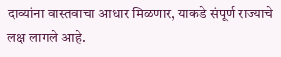दाव्यांना वास्तवाचा आधार मिळणार, याकडे संपूर्ण राज्याचे लक्ष लागले आहे.